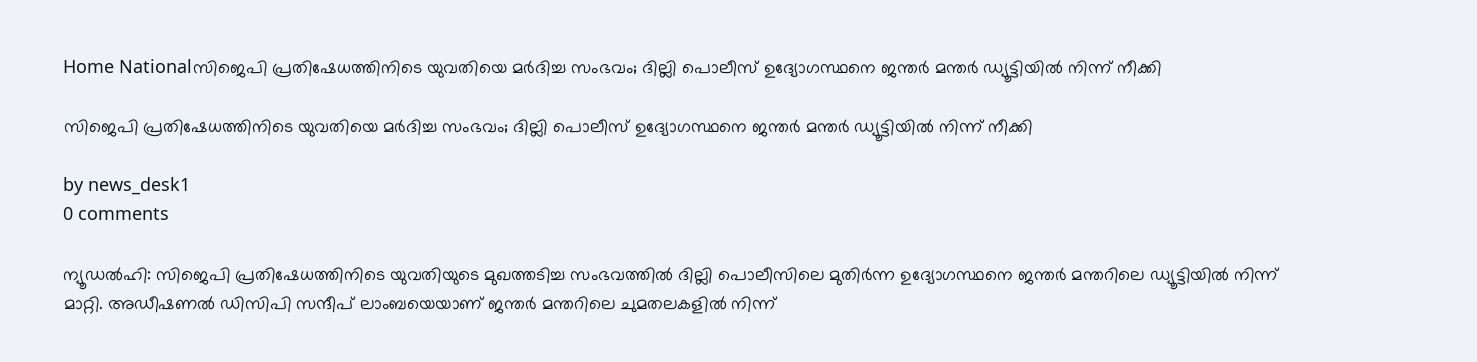Home Nationalസിജെപി പ്രതിഷേധത്തിനിടെ യുവതിയെ മർദിച്ച സംഭവം; ദില്ലി പൊലീസ് ഉദ്യോഗസ്ഥനെ ജന്തർ മന്തർ ഡ്യൂട്ടിയിൽ നിന്ന് നീക്കി

സിജെപി പ്രതിഷേധത്തിനിടെ യുവതിയെ മർദിച്ച സംഭവം; ദില്ലി പൊലീസ് ഉദ്യോഗസ്ഥനെ ജന്തർ മന്തർ ഡ്യൂട്ടിയിൽ നിന്ന് നീക്കി

by news_desk1
0 comments

ന്യൂഡൽഹി: സിജെപി പ്രതിഷേധത്തിനിടെ യുവതിയുടെ മുഖത്തടിച്ച സംഭവത്തിൽ ദില്ലി പൊലീസിലെ മുതിർന്ന ഉദ്യോഗസ്ഥനെ ജന്തർ മന്തറിലെ ഡ്യൂട്ടിയിൽ നിന്ന് മാറ്റി. അഡീഷണൽ ഡിസിപി സന്ദീപ് ലാംബയെയാണ് ജന്തർ മന്തറിലെ ചുമതലകളിൽ നിന്ന്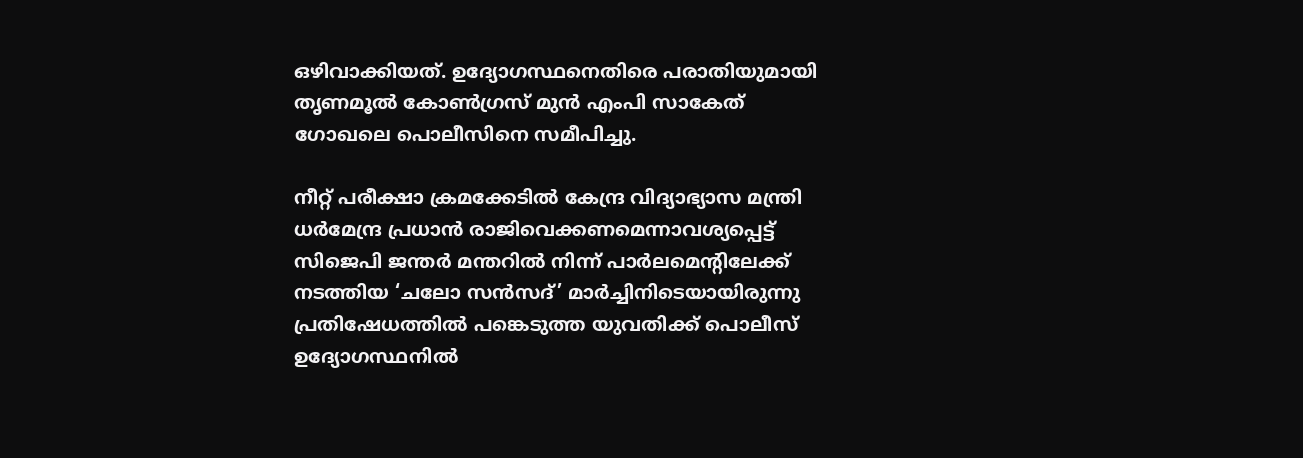ഒഴിവാക്കിയത്. ഉദ്യോഗസ്ഥനെതിരെ പരാതിയുമായി തൃണമൂൽ കോൺഗ്രസ് മുൻ എംപി സാകേത് ഗോഖലെ പൊലീസിനെ സമീപിച്ചു.

നീറ്റ് പരീക്ഷാ ക്രമക്കേടിൽ കേന്ദ്ര വിദ്യാഭ്യാസ മന്ത്രി ധർമേന്ദ്ര പ്രധാൻ രാജിവെക്കണമെന്നാവശ്യപ്പെട്ട് സിജെപി ജന്തർ മന്തറിൽ നിന്ന് പാർലമെന്റിലേക്ക് നടത്തിയ ‘ചലോ സൻസദ്’ മാർച്ചിനിടെയായിരുന്നു പ്രതിഷേധത്തിൽ പങ്കെടുത്ത യുവതിക്ക് പൊലീസ് ഉദ്യോഗസ്ഥനിൽ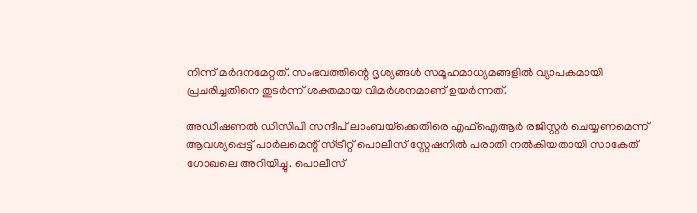നിന്ന് മർദനമേറ്റത്. സംഭവത്തിന്റെ ദൃശ്യങ്ങൾ സമൂഹമാധ്യമങ്ങളിൽ വ്യാപകമായി പ്രചരിച്ചതിനെ തുടർന്ന് ശക്തമായ വിമർശനമാണ് ഉയർന്നത്.

അഡീഷണൽ ഡിസിപി സന്ദീപ് ലാംബയ്‌ക്കെതിരെ എഫ്‌ഐആർ രജിസ്റ്റർ ചെയ്യണമെന്ന് ആവശ്യപ്പെട്ട് പാർലമെന്റ് സ്ട്രീറ്റ് പൊലീസ് സ്റ്റേഷനിൽ പരാതി നൽകിയതായി സാകേത് ഗോഖലെ അറിയിച്ചു. പൊലീസ്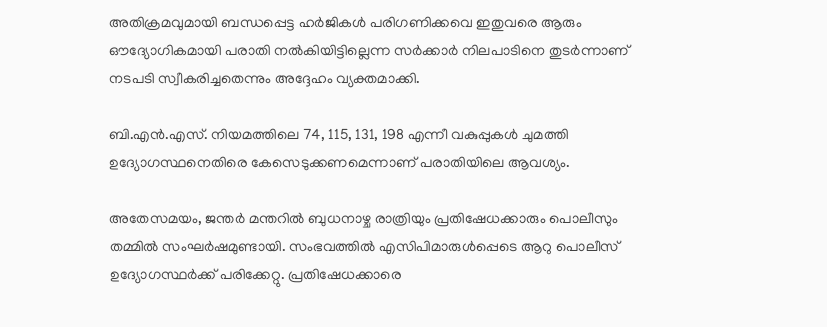അതിക്രമവുമായി ബന്ധപ്പെട്ട ഹർജികൾ പരിഗണിക്കവെ ഇതുവരെ ആരും ഔദ്യോഗികമായി പരാതി നൽകിയിട്ടില്ലെന്ന സർക്കാർ നിലപാടിനെ തുടർന്നാണ് നടപടി സ്വീകരിച്ചതെന്നും അദ്ദേഹം വ്യക്തമാക്കി.

ബി.എൻ.എസ്. നിയമത്തിലെ 74, 115, 131, 198 എന്നീ വകുപ്പുകൾ ചുമത്തി ഉദ്യോഗസ്ഥനെതിരെ കേസെടുക്കണമെന്നാണ് പരാതിയിലെ ആവശ്യം.

അതേസമയം, ജന്തർ മന്തറിൽ ബുധനാഴ്ച രാത്രിയും പ്രതിഷേധക്കാരും പൊലീസും തമ്മിൽ സംഘർഷമുണ്ടായി. സംഭവത്തിൽ എസിപിമാരുൾപ്പെടെ ആറു പൊലീസ് ഉദ്യോഗസ്ഥർക്ക് പരിക്കേറ്റു. പ്രതിഷേധക്കാരെ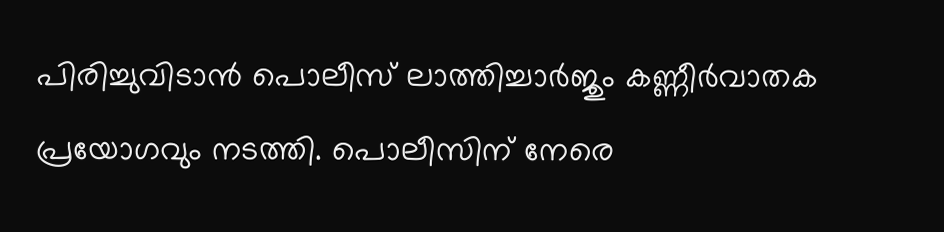പിരിച്ചുവിടാൻ പൊലീസ് ലാത്തിച്ചാർജും കണ്ണീർവാതക പ്രയോഗവും നടത്തി. പൊലീസിന് നേരെ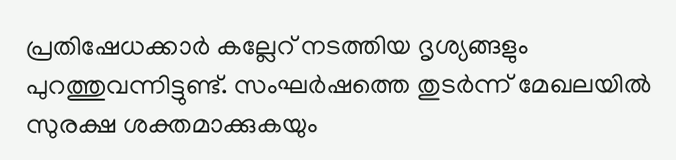പ്രതിഷേധക്കാർ കല്ലേറ് നടത്തിയ ദൃശ്യങ്ങളും പുറത്തുവന്നിട്ടുണ്ട്. സംഘർഷത്തെ തുടർന്ന് മേഖലയിൽ സുരക്ഷ ശക്തമാക്കുകയും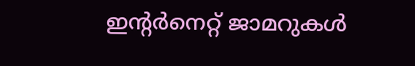ഇന്റർനെറ്റ് ജാമറുകൾ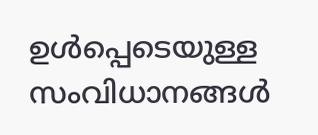ഉൾപ്പെടെയുള്ള സംവിധാനങ്ങൾ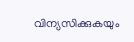വിന്യസിക്കുകയും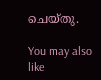ചെയ്തു.

You may also like